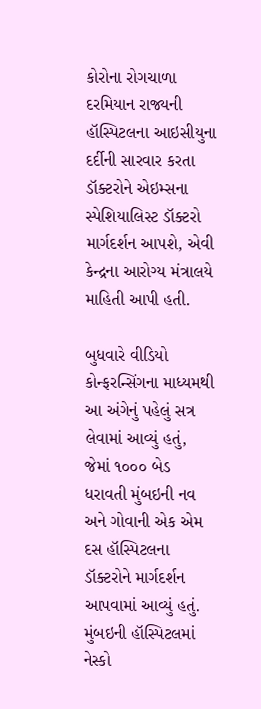કોરોના રોગચાળા દરમિયાન રાજ્યની હૉસ્પિટલના આઇસીયુના દર્દીની સારવાર કરતા ડૉક્ટરોને એઇમ્સના સ્પેશિયાલિસ્ટ ડૉક્ટરો માર્ગદર્શન આપશે, એવી કેન્દ્રના આરોગ્ય મંત્રાલયે માહિતી આપી હતી.

બુધવારે વીડિયો કોન્ફરન્સિંગના માધ્યમથી આ અંગેનું પહેલું સત્ર લેવામાં આવ્યું હતું, જેમાં ૧૦૦૦ બેડ ધરાવતી મુંબઇની નવ અને ગોવાની એક એમ દસ હૉસ્પિટલના ડૉક્ટરોને માર્ગદર્શન આપવામાં આવ્યું હતું.
મુંબઇની હૉસ્પિટલમાં નેસ્કો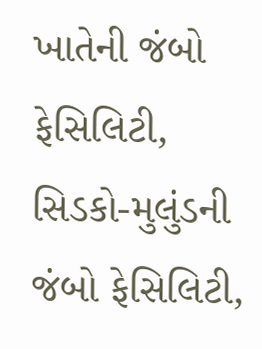ખાતેની જંબો ફેસિલિટી, સિડકો-મુલુંડની જંબો ફેસિલિટી,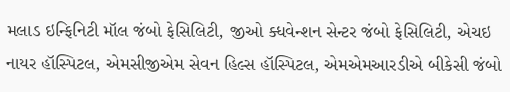મલાડ ઇન્ફિનિટી મૉલ જંબો ફેસિલિટી, જીઓ ક્ધવેન્શન સેન્ટર જંબો ફેસિલિટી, એચઇ નાયર હૉસ્પિટલ, એમસીજીએમ સેવન હિલ્સ હૉસ્પિટલ, એમએમઆરડીએ બીકેસી જંબો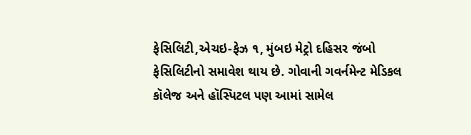ફેસિલિટી,એચઇ-ફેઝ ૧, મુંબઇ મેટ્રો દહિસર જંબો ફેસિલિટીનો સમાવેશ થાય છે. ગોવાની ગવર્નમેન્ટ મેડિકલ કૉલેજ અને હૉસ્પિટલ પણ આમાં સામેલ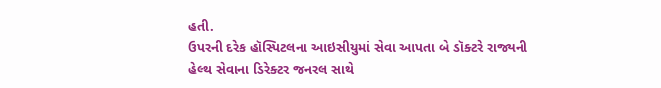હતી.
ઉપરની દરેક હૉસ્પિટલના આઇસીયુમાં સેવા આપતા બે ડૉક્ટરે રાજ્યની હેલ્થ સેવાના ડિરેક્ટર જનરલ સાથે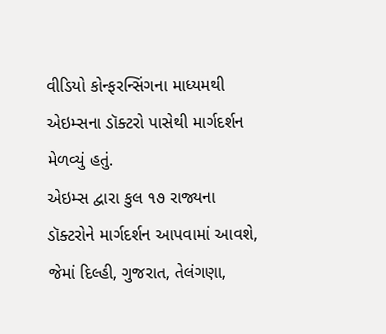વીડિયો કોન્ફરન્સિંગના માધ્યમથી એઇમ્સના ડૉક્ટરો પાસેથી માર્ગદર્શન મેળવ્યું હતું.
એઇમ્સ દ્વારા કુલ ૧૭ રાજ્યના ડૉક્ટરોને માર્ગદર્શન આપવામાં આવશે, જેમાં દિલ્હી, ગુજરાત, તેલંગણા,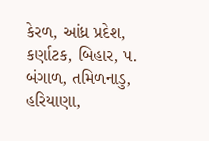કેરળ, આંધ્ર પ્રદેશ, કર્ણાટક, બિહાર, પ. બંગાળ, તમિળનાડુ, હરિયાણા,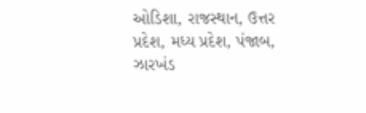ઓડિશા, રાજસ્થાન, ઉત્તર પ્રદેશ, મધ્ય પ્રદેશ, પંજાબ, ઝારખંડ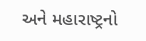અને મહારાષ્ટ્રનો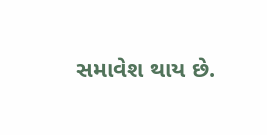સમાવેશ થાય છે.